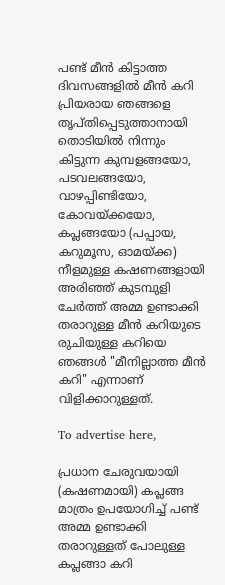പണ്ട് മീൻ കിട്ടാത്ത ദിവസങ്ങളിൽ മീൻ കറി പ്രിയരായ ഞങ്ങളെ തൃപ്തിപ്പെടുത്താനായി തൊടിയിൽ നിന്നും കിട്ടുന്ന കുമ്പളങ്ങയോ, പടവലങ്ങയോ, വാഴപ്പിണ്ടിയോ, കോവയ്ക്കയോ, കപ്ലങ്ങയോ (പപ്പായ, കറുമൂസ, ഓമയ്ക്ക) നീളമുള്ള കഷണങ്ങളായി അരിഞ്ഞ് കുടമ്പുളി ചേർത്ത് അമ്മ ഉണ്ടാക്കി തരാറുള്ള മീൻ കറിയുടെ രുചിയുള്ള കറിയെ ഞങ്ങൾ "മീനില്ലാത്ത മീൻ കറി" എന്നാണ് വിളിക്കാറുള്ളത്.

To advertise here,

പ്രധാന ചേരുവയായി (കഷണമായി) കപ്ലങ്ങ മാത്രം ഉപയോഗിച്ച് പണ്ട് അമ്മ ഉണ്ടാക്കി തരാറുള്ളത് പോലുള്ള കപ്ലങ്ങാ കറി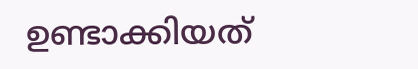ഉണ്ടാക്കിയത്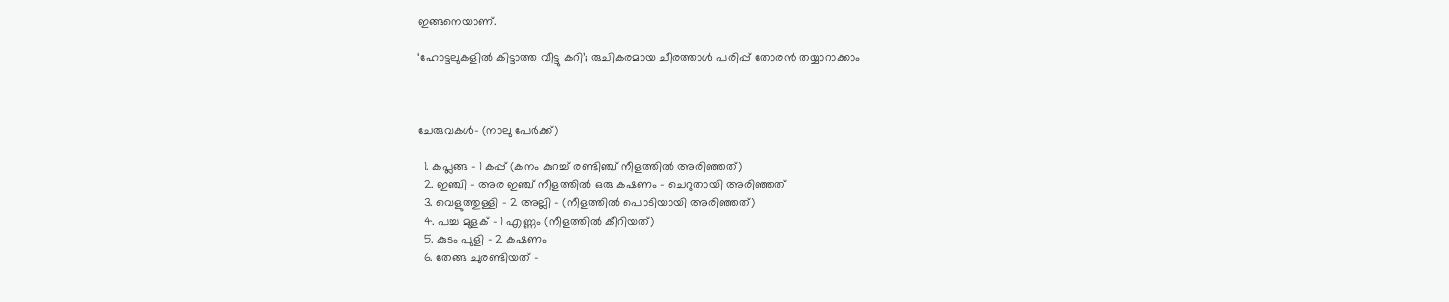ഇങ്ങനെയാണ്.

‘ഹോട്ടലുകളിൽ കിട്ടാത്ത വീട്ടു കറി’; രുചികരമായ ചീരത്താൾ പരിപ്പ് തോരൻ തയ്യാറാക്കാം



ചേരുവകൾ- (നാലു പേർക്ക്)

  1. കപ്ലങ്ങ - 1 കപ്പ് (കനം കുറച്ച് രണ്ടിഞ്ച് നീളത്തിൽ അരിഞ്ഞത്)
  2. ഇഞ്ചി - അര ഇഞ്ച് നീളത്തിൽ ഒരു കഷണം - ചെറുതായി അരിഞ്ഞത്
  3. വെളുത്തുള്ളി - 2 അല്ലി - (നീളത്തിൽ പൊടിയായി അരിഞ്ഞത്)
  4. പച്ച മുളക് - 1 എണ്ണം (നീളത്തിൽ കീറിയത്)
  5. കുടം പുളി - 2 കഷണം
  6. തേങ്ങ ചുരണ്ടിയത് -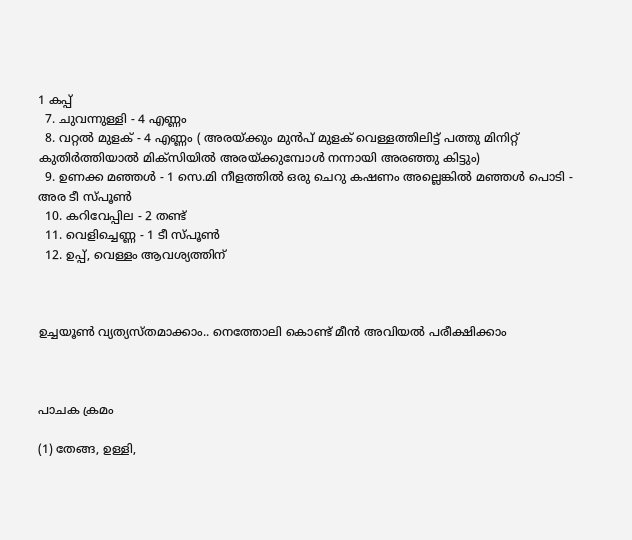1 കപ്പ്
  7. ചുവന്നുള്ളി - 4 എണ്ണം
  8. വറ്റൽ മുളക് - 4 എണ്ണം ( അരയ്ക്കും മുൻപ് മുളക് വെള്ളത്തിലിട്ട് പത്തു മിനിറ്റ് കുതിർത്തിയാൽ മിക്സിയിൽ അരയ്ക്കുമ്പോൾ നന്നായി അരഞ്ഞു കിട്ടും)
  9. ഉണക്ക മഞ്ഞൾ - 1 സെ.മി നീളത്തിൽ ഒരു ചെറു കഷണം അല്ലെങ്കിൽ മഞ്ഞൾ പൊടി - അര ടീ സ്പൂൺ
  10. കറിവേപ്പില - 2 തണ്ട്
  11. വെളിച്ചെണ്ണ - 1 ടീ സ്പൂൺ
  12. ഉപ്പ്, വെള്ളം ആവശ്യത്തിന്



ഉച്ചയൂൺ വ്യത്യസ്തമാക്കാം.. നെത്തോലി കൊണ്ട് മീൻ അവിയൽ പരീക്ഷിക്കാം



പാചക ക്രമം

(1) തേങ്ങ, ഉള്ളി,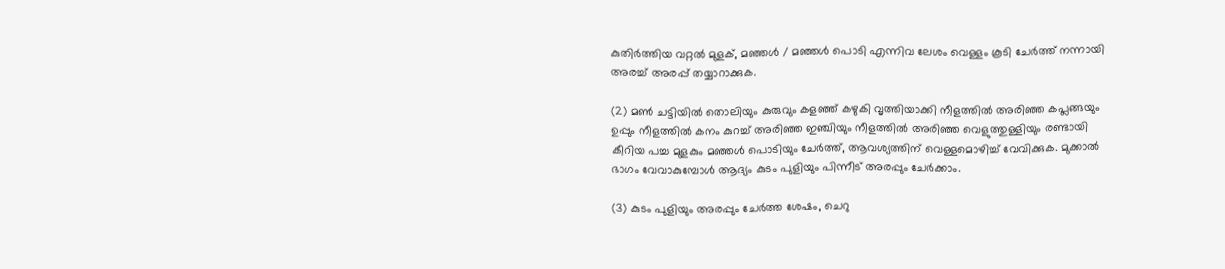കുതിർത്തിയ വറ്റൽ മുളക്, മഞ്ഞൾ / മഞ്ഞൾ പൊടി എന്നിവ ലേശം വെള്ളം കൂടി ചേർത്ത് നന്നായി അരച്ച് അരപ്പ് തയ്യാറാക്കുക.

(2) മൺ ചട്ടിയിൽ തൊലിയും കുരുവും കളഞ്ഞ് കഴുകി വൃത്തിയാക്കി നീളത്തിൽ അരിഞ്ഞ കപ്ലങ്ങയും ഉപ്പും നീളത്തിൽ കനം കുറച്ച് അരിഞ്ഞ ഇഞ്ചിയും നീളത്തിൽ അരിഞ്ഞ വെളുത്തുള്ളിയും രണ്ടായി കീറിയ പച്ച മുളകും മഞ്ഞൾ പൊടിയും ചേർത്ത്, ആവശ്യത്തിന് വെള്ളമൊഴിച്ച് വേവിക്കുക. മുക്കാൽ ഭാഗം വേവാകുമ്പോൾ ആദ്യം കുടം പുളിയും പിന്നീട് അരപ്പും ചേർക്കാം.

(3) കുടം പുളിയും അരപ്പും ചേർത്ത ശേഷം, ചെറു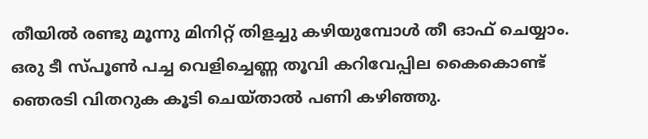തീയിൽ രണ്ടു മൂന്നു മിനിറ്റ് തിളച്ചു കഴിയുമ്പോൾ തീ ഓഫ് ചെയ്യാം. ഒരു ടീ സ്പൂൺ പച്ച വെളിച്ചെണ്ണ തൂവി കറിവേപ്പില കൈകൊണ്ട് ഞെരടി വിതറുക കൂടി ചെയ്‌താൽ പണി കഴിഞ്ഞു.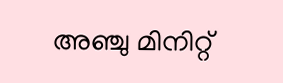അഞ്ചു മിനിറ്റ്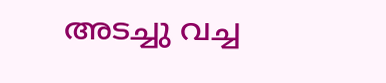അടച്ചു വച്ച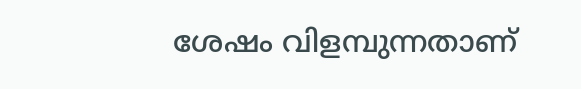ശേഷം വിളമ്പുന്നതാണ്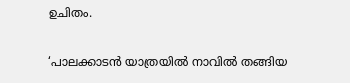ഉചിതം.

‘പാലക്കാടൻ യാത്രയിൽ നാവിൽ തങ്ങിയ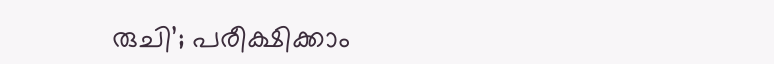രുചി’; പരീക്ഷിക്കാം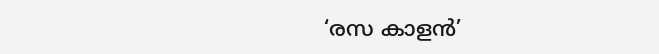‘രസ കാളൻ’